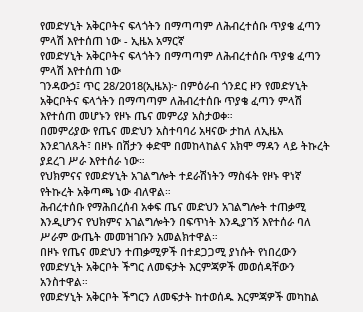የመድሃኒት አቅርቦትና ፍላጎትን በማጣጣም ለሕብረተሰቡ ጥያቄ ፈጣን ምላሽ እየተሰጠ ነው - ኢዜአ አማርኛ
የመድሃኒት አቅርቦትና ፍላጎትን በማጣጣም ለሕብረተሰቡ ጥያቄ ፈጣን ምላሽ እየተሰጠ ነው
ገንዳውኃ፤ ጥር 28/2018(ኢዜአ)፦ በምዕራብ ጎንደር ዞን የመድሃኒት አቅርቦትና ፍላጎትን በማጣጣም ለሕብረተሰቡ ጥያቄ ፈጣን ምላሽ እየተሰጠ መሆኑን የዞኑ ጤና መምሪያ አስታወቀ።
በመምሪያው የጤና መድህን አስተባባሪ አዛናው ታከለ ለኢዜአ እንደገለጹት፣ በዞኑ በሽታን ቀድሞ በመከላከልና አክሞ ማዳን ላይ ትኩረት ያደረገ ሥራ እየተሰራ ነው።
የህክምናና የመድሃኒት አገልግሎት ተደራሽነትን ማስፋት የዞኑ ዋነኛ የትኩረት አቅጣጫ ነው ብለዋል።
ሕብረተሰቡ የማሕበረሰብ አቀፍ ጤና መድህን አገልግሎት ተጠቃሚ እንዲሆንና የህክምና አገልግሎትን በፍጥነት እንዲያገኝ እየተሰራ ባለ ሥራም ውጤት መመዝገቡን አመልክተዋል።
በዞኑ የጤና መድህን ተጠቃሚዎች በተደጋጋሚ ያነሱት የነበረውን የመድሃኒት አቅርቦት ችግር ለመፍታት እርምጃዎች መወሰዳቸውን አንስተዋል።
የመድሃኒት አቅርቦት ችግርን ለመፍታት ከተወሰዱ እርምጃዎች መካከል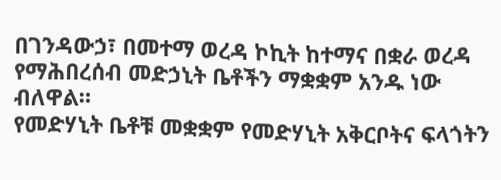በገንዳውኃ፣ በመተማ ወረዳ ኮኪት ከተማና በቋራ ወረዳ የማሕበረሰብ መድኃኒት ቤቶችን ማቋቋም አንዱ ነው ብለዋል።
የመድሃኒት ቤቶቹ መቋቋም የመድሃኒት አቅርቦትና ፍላጎትን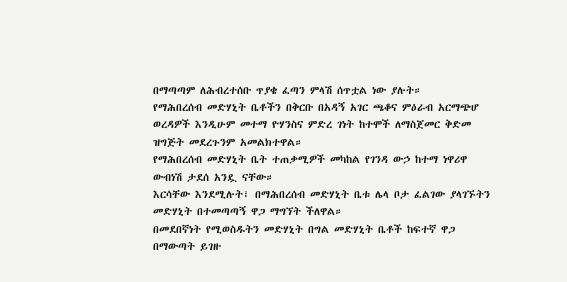በማጣጣም ለሕብረተሰቡ ጥያቄ ፈጣን ምላሽ ሰጥቷል ነው ያሉት።
የማሕበረሰብ መድሃኒት ቤቶችን በቅርቡ በአዳኝ አገር ጫቆና ምዕራብ አርማጭሆ ወረዳዎች እንዲሁም መተማ ዮሃንስና ምድረ ገነት ከተሞች ለማስጀመር ቅድመ ዝግጅት መደረጉንም አመልክተዋል።
የማሕበረሰብ መድሃኒት ቤት ተጠቃሚዎች መካከል የገንዳ ውኃ ከተማ ነዋሪዋ ውብነሽ ታደሰ አንዷ ናቸው።
እርሳቸው እንደሚሉት፣ በማሕበረሰብ መድሃኒት ቤቱ ሌላ ቦታ ፈልገው ያላገኙትን መድሃኒት በተመጣጣኝ ዋጋ ማግኘት ችለዋል።
በመደበኛነት የሚወስዱትን መድሃኒት በግል መድሃኒት ቤቶች ከፍተኛ ዋጋ በማውጣት ይገዙ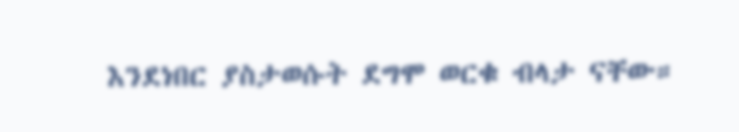እንደነበር ያስታወሱት ደግሞ ወርቁ ብላታ ናቸው።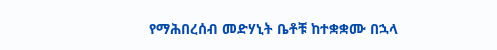የማሕበረሰብ መድሃኒት ቤቶቹ ከተቋቋሙ በኋላ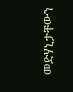መድሃኒታቸውን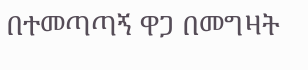በተመጣጣኝ ዋጋ በመግዛት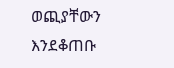ወጪያቸውን እንደቆጠቡ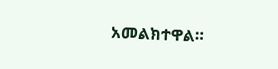አመልክተዋል።